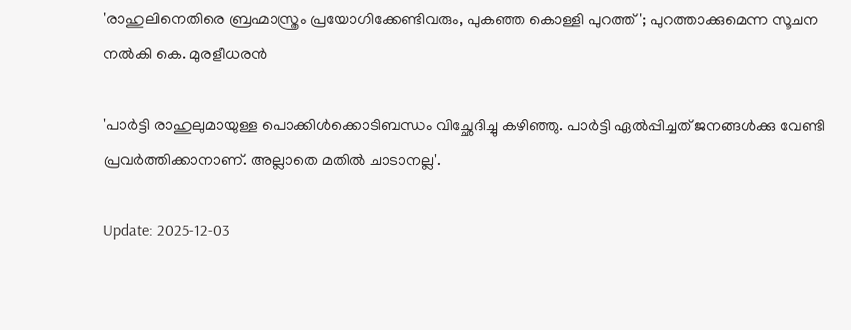'രാഹുലിനെതിരെ ബ്രഹ്മാസ്ത്രം പ്രയോഗിക്കേണ്ടിവരും, പുകഞ്ഞ കൊള്ളി പുറത്ത്'; പുറത്താക്കുമെന്ന സൂചന നൽ‌കി കെ. മുരളീധരൻ

'പാർട്ടി രാഹുലുമായുള്ള പൊക്കിൾക്കൊടിബന്ധം വിച്ഛേദിച്ചു കഴിഞ്ഞു. പാർട്ടി ഏൽപ്പിച്ചത് ജനങ്ങൾക്കു വേണ്ടി പ്രവർത്തിക്കാനാണ്. അല്ലാതെ മതിൽ ചാടാനല്ല'.

Update: 2025-12-03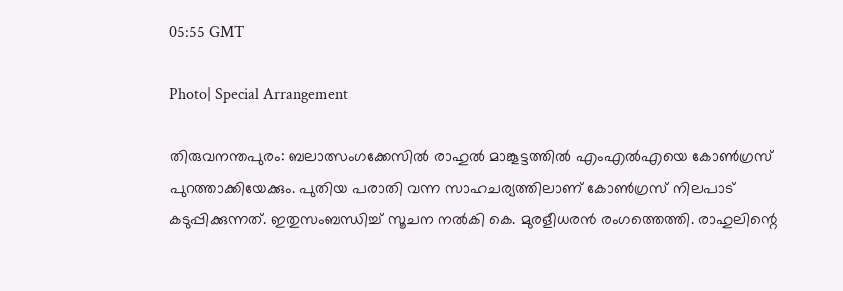05:55 GMT

Photo| Special Arrangement

തിരുവനന്തപുരം: ബലാത്സംഗക്കേസിൽ രാഹുൽ മാങ്കൂട്ടത്തിൽ എംഎൽഎയെ കോൺഗ്രസ് പുറത്താക്കിയേക്കും. പുതിയ പരാതി വന്ന സാഹചര്യത്തിലാണ് കോൺഗ്രസ് നിലപാട് കടുപ്പിക്കുന്നത്. ഇതുസംബന്ധിച്ച് സൂചന നൽകി കെ. മുരളീധരൻ രംഗത്തെത്തി. രാഹുലിന്റെ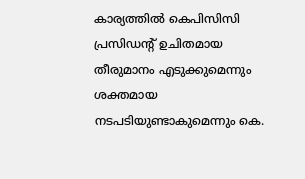കാര്യത്തിൽ കെപിസിസി പ്രസിഡന്റ്‌ ഉചിതമായ തീരുമാനം എടുക്കുമെന്നും ശക്തമായ നടപടിയുണ്ടാകുമെന്നും കെ.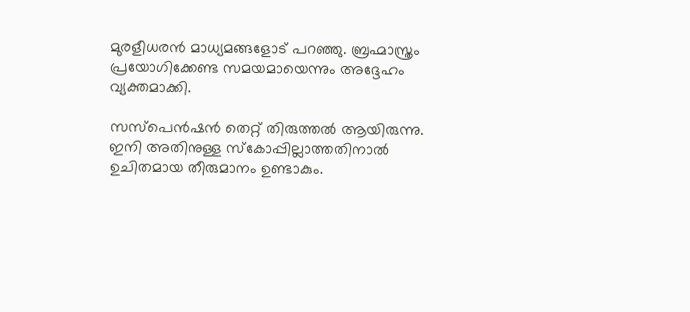മുരളീധരൻ മാധ്യമങ്ങളോട് പറഞ്ഞു. ബ്രഹ്മാസ്ത്രം പ്രയോഗിക്കേണ്ട സമയമായെന്നും അദ്ദേഹം വ്യക്തമാക്കി.

സസ്പെൻഷൻ തെറ്റ് തിരുത്തൽ ആയിരുന്നു. ഇനി അതിനുള്ള സ്കോപ്പില്ലാത്തതിനാൽ ഉചിതമായ തീരുമാനം ഉണ്ടാകും.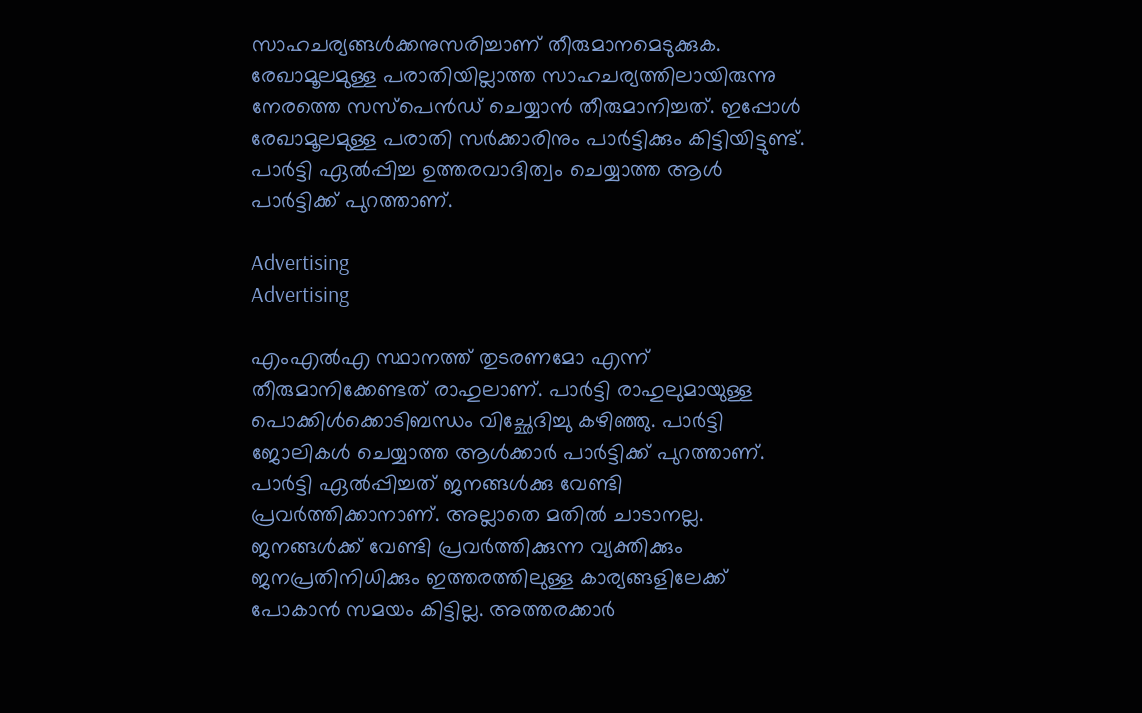സാഹചര്യങ്ങൾക്കനുസരിച്ചാണ് തീരുമാനമെടുക്കുക. രേഖാമൂലമുള്ള പരാതിയില്ലാത്ത സാഹചര്യത്തിലായിരുന്നു നേരത്തെ സസ്പെൻഡ് ചെയ്യാൻ തീരുമാനിച്ചത്. ഇപ്പോൾ രേഖാമൂലമുള്ള പരാതി സർക്കാരിനും പാർട്ടിക്കും കിട്ടിയിട്ടുണ്ട്. പാർട്ടി ഏൽപ്പിച്ച ഉത്തരവാദിത്വം ചെയ്യാത്ത ആൾ പാർട്ടിക്ക് പുറത്താണ്.

Advertising
Advertising

എംഎൽഎ സ്ഥാനത്ത് തുടരണമോ എന്ന് തീരുമാനിക്കേണ്ടത് രാഹുലാണ്. പാർട്ടി രാഹുലുമായുള്ള പൊക്കിൾക്കൊടിബന്ധം വിച്ഛേദിച്ചു കഴിഞ്ഞു. പാർട്ടി ജോലികൾ ചെയ്യാത്ത ആൾക്കാർ പാർട്ടിക്ക് പുറത്താണ്. പാർട്ടി ഏൽപ്പിച്ചത് ജനങ്ങൾക്കു വേണ്ടി പ്രവർത്തിക്കാനാണ്. അല്ലാതെ മതിൽ ചാടാനല്ല. ജനങ്ങൾക്ക് വേണ്ടി പ്രവർത്തിക്കുന്ന വ്യക്തിക്കും ജനപ്രതിനിധിക്കും ഇത്തരത്തിലുള്ള കാര്യങ്ങളിലേക്ക് പോകാൻ സമയം കിട്ടില്ല. അത്തരക്കാർ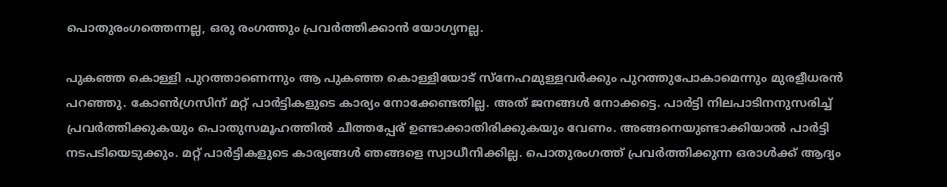പൊതുരംഗത്തെന്നല്ല, ഒരു രംഗത്തും പ്രവർത്തിക്കാൻ യോഗ്യനല്ല.

പുകഞ്ഞ കൊള്ളി പുറത്താണെന്നും ആ പുകഞ്ഞ കൊള്ളിയോട് സ്നേഹമുള്ളവർക്കും പുറത്തുപോകാമെന്നും മുരളീധരൻ പറഞ്ഞു. കോൺഗ്രസിന് മറ്റ് പാർട്ടികളുടെ കാര്യം നോക്കേണ്ടതില്ല. അത് ജനങ്ങൾ നോക്കട്ടെ. പാർട്ടി നിലപാടിനനുസരിച്ച് പ്രവർത്തിക്കുകയും പൊതുസമൂഹത്തിൽ ചീത്തപ്പേര് ഉണ്ടാക്കാതിരിക്കുകയും വേണം. അങ്ങനെയുണ്ടാക്കിയാൽ പാർട്ടി നടപടിയെടുക്കും. മറ്റ് പാർട്ടികളുടെ കാര്യങ്ങൾ ഞങ്ങളെ സ്വാധീനിക്കില്ല. പൊതുരംഗത്ത് പ്രവർത്തിക്കുന്ന ഒരാൾക്ക് ആദ്യം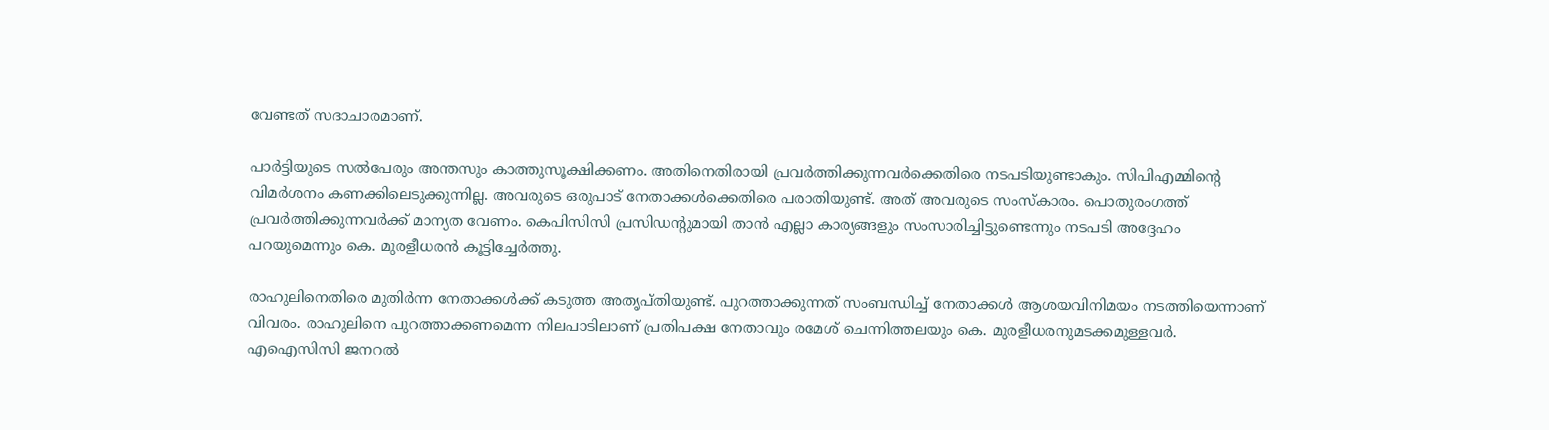വേണ്ടത് സദാചാരമാണ്.

പാർട്ടിയുടെ സൽപേരും അന്തസും കാത്തുസൂക്ഷിക്കണം. അതിനെതിരായി പ്രവർത്തിക്കുന്നവർക്കെതിരെ നടപടിയുണ്ടാകും. സിപിഎമ്മിന്റെ വിമർശനം കണക്കിലെടുക്കുന്നില്ല. അവരുടെ ഒരുപാട് നേതാക്കൾക്കെതിരെ പരാതിയുണ്ട്. അത് അവരുടെ സംസ്കാരം. പൊതുരംഗത്ത് പ്രവർത്തിക്കുന്നവർക്ക് മാന്യത വേണം. കെപിസിസി പ്രസിഡന്റുമായി താൻ എല്ലാ കാര്യങ്ങളും സംസാരിച്ചിട്ടുണ്ടെന്നും നടപടി അദ്ദേഹം പറയുമെന്നും കെ. മുരളീധരൻ കൂട്ടിച്ചേർത്തു.

രാഹുലിനെതിരെ മുതിർന്ന നേതാക്കൾക്ക് കടുത്ത അതൃപ്തിയുണ്ട്. പുറത്താക്കുന്നത് സംബന്ധിച്ച് നേതാക്കൾ ആശയവിനിമയം നടത്തിയെന്നാണ് വിവരം. രാഹുലിനെ പുറത്താക്കണമെന്ന നിലപാടിലാണ് പ്രതിപക്ഷ നേതാവും രമേശ് ചെന്നിത്തലയും കെ. മുരളീധരനുമടക്കമുള്ളവർ. എഐസിസി ജനറൽ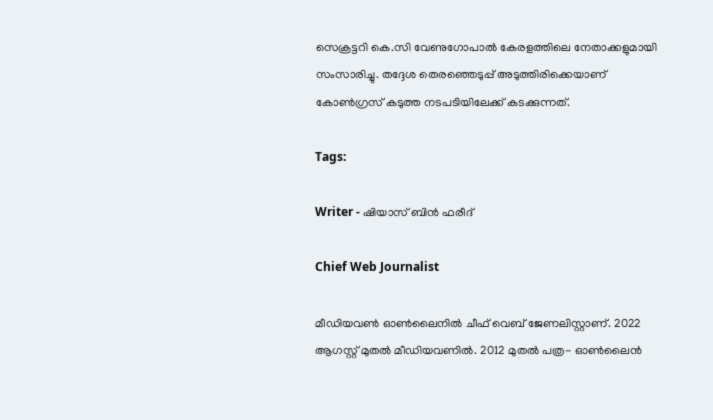സെക്രട്ടറി കെ.സി വേണുഗോപാൽ കേരളത്തിലെ നേതാക്കളുമായി സംസാരിച്ചു. തദ്ദേശ തെരഞ്ഞെടുപ്പ് അടുത്തിരിക്കെയാണ് കോൺഗ്രസ് കടുത്ത നടപടിയിലേക്ക് കടക്കുന്നത്.

Tags:

Writer - ഷിയാസ് ബിന്‍ ഫരീദ്

Chief Web Journalist

മീഡിയവണ്‍ ഓണ്‍ലൈനില്‍ ചീഫ് വെബ് ജേണലിസ്റ്റാണ്. 2022 ആഗസ്റ്റ് മുതല്‍ മീഡിയവണില്‍. 2012 മുതല്‍ പത്ര- ഓണ്‍ലൈന്‍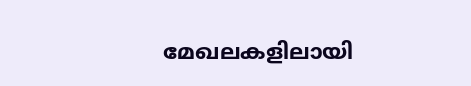മേഖലകളിലായി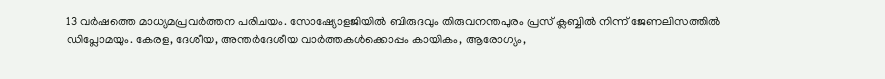13 വര്‍ഷത്തെ മാധ്യമപ്രവര്‍ത്തന പരിചയം. സോഷ്യോളജിയില്‍ ബിരുദവും തിരുവനന്തപുരം പ്രസ് ക്ലബ്ബില്‍ നിന്ന് ജേണലിസത്തില്‍ ഡിപ്ലോമയും. കേരള, ദേശീയ, അന്തര്‍ദേശീയ വാര്‍ത്തകള്‍ക്കൊപ്പം കായികം, ആരോഗ്യം,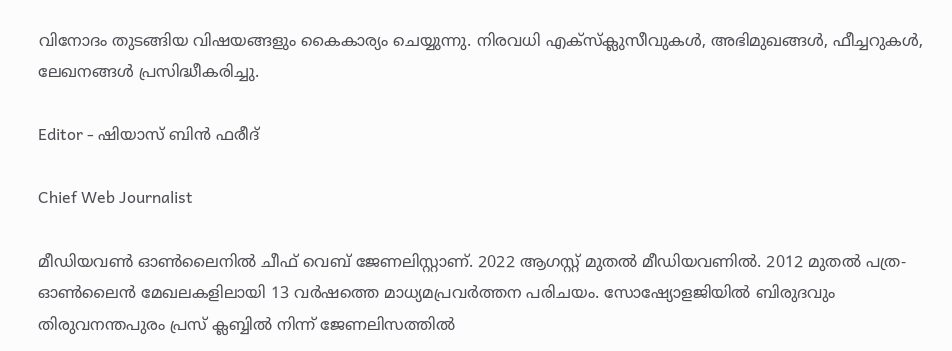വിനോദം തുടങ്ങിയ വിഷയങ്ങളും കൈകാര്യം ചെയ്യുന്നു. നിരവധി എക്സ്ക്ലുസീവുകള്‍, അഭിമുഖങ്ങള്‍, ഫീച്ചറുകള്‍, ലേഖനങ്ങള്‍ പ്രസിദ്ധീകരിച്ചു.

Editor - ഷിയാസ് ബിന്‍ ഫരീദ്

Chief Web Journalist

മീഡിയവണ്‍ ഓണ്‍ലൈനില്‍ ചീഫ് വെബ് ജേണലിസ്റ്റാണ്. 2022 ആഗസ്റ്റ് മുതല്‍ മീഡിയവണില്‍. 2012 മുതല്‍ പത്ര- ഓണ്‍ലൈന്‍ മേഖലകളിലായി 13 വര്‍ഷത്തെ മാധ്യമപ്രവര്‍ത്തന പരിചയം. സോഷ്യോളജിയില്‍ ബിരുദവും തിരുവനന്തപുരം പ്രസ് ക്ലബ്ബില്‍ നിന്ന് ജേണലിസത്തില്‍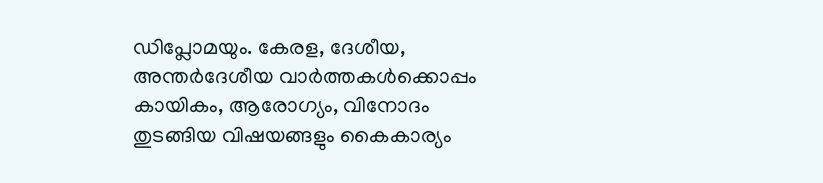ഡിപ്ലോമയും. കേരള, ദേശീയ, അന്തര്‍ദേശീയ വാര്‍ത്തകള്‍ക്കൊപ്പം കായികം, ആരോഗ്യം, വിനോദം തുടങ്ങിയ വിഷയങ്ങളും കൈകാര്യം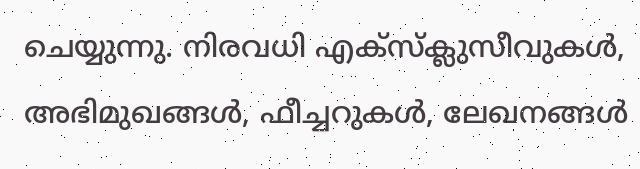ചെയ്യുന്നു. നിരവധി എക്സ്ക്ലുസീവുകള്‍, അഭിമുഖങ്ങള്‍, ഫീച്ചറുകള്‍, ലേഖനങ്ങള്‍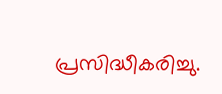പ്രസിദ്ധീകരിച്ചു.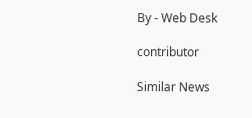By - Web Desk

contributor

Similar News